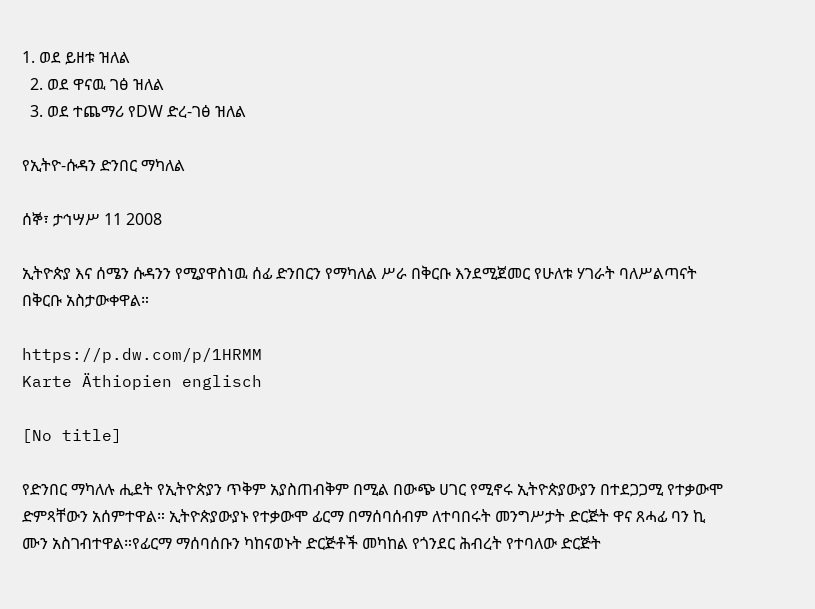1. ወደ ይዘቱ ዝለል
  2. ወደ ዋናዉ ገፅ ዝለል
  3. ወደ ተጨማሪ የDW ድረ-ገፅ ዝለል

የኢትዮ-ሱዳን ድንበር ማካለል

ሰኞ፣ ታኅሣሥ 11 2008

ኢትዮጵያ እና ሰሜን ሱዳንን የሚያዋስነዉ ሰፊ ድንበርን የማካለል ሥራ በቅርቡ እንደሚጀመር የሁለቱ ሃገራት ባለሥልጣናት በቅርቡ አስታውቀዋል።

https://p.dw.com/p/1HRMM
Karte Äthiopien englisch

[No title]

የድንበር ማካለሉ ሒደት የኢትዮጵያን ጥቅም አያስጠብቅም በሚል በውጭ ሀገር የሚኖሩ ኢትዮጵያውያን በተደጋጋሚ የተቃውሞ ድምጻቸውን አሰምተዋል። ኢትዮጵያውያኑ የተቃውሞ ፊርማ በማሰባሰብም ለተባበሩት መንግሥታት ድርጅት ዋና ጸሓፊ ባን ኪ ሙን አስገብተዋል።የፊርማ ማሰባሰቡን ካከናወኑት ድርጅቶች መካከል የጎንደር ሕብረት የተባለው ድርጅት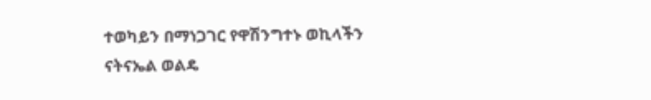ተወካይን በማነጋገር የዋሽንግተኑ ወኪላችን ናትናኤል ወልዴ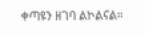ቀጣዩን ዘገባ ልኮልናል።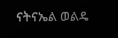ናትናኤል ወልዴ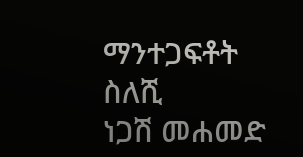ማንተጋፍቶት ስለሺ
ነጋሽ መሐመድ